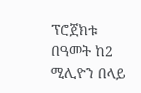ፕሮጀክቱ በዓመት ከ2 ሚሊዮን በላይ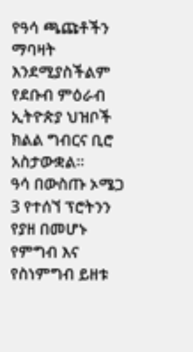የዓሳ ጫጩቶችን ማባዛት እንደሚያስችልም የደቡብ ምዕራብ ኢትዮጵያ ህዝቦች ክልል ግብርና ቢሮ አስታውቋል።
ዓሳ በውስጡ ኦሜጋ 3 የተሰኘ ፕሮትንን የያዘ በመሆኑ የምግብ እና የስነምግብ ይዘቱ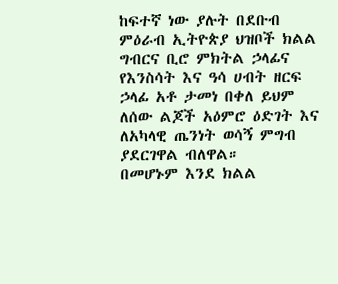ከፍተኛ ነው ያሉት በደቡብ ምዕራብ ኢትዮጵያ ህዝቦች ክልል ግብርና ቢሮ ምክትል ኃላፊና የእንስሳት እና ዓሳ ሀብት ዘርፍ ኃላፊ አቶ ታመነ በቀለ ይህም ለሰው ልጆች አዕምሮ ዕድገት እና ለአካላዊ ጤንነት ወሳኝ ምግብ ያደርገዋል ብለዋል።
በመሆኑም እንደ ክልል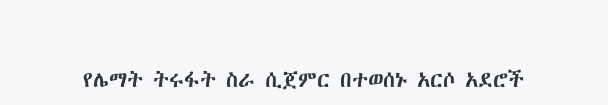የሌማት ትሩፋት ስራ ሲጀምር በተወሰኑ አርሶ አደሮች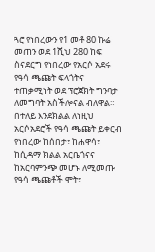ጓሮ የነበረውን የ1 መቶ 80 ኩሬ መጠን ወደ 1ሺህ 280 ከፍ ስናደርግ የነበረው የአርሶ አደሩ የዓሳ ጫጩት ፍላጎትና ተጠቃሚነት ወደ ፕሮጀክት ግንባታ ለመግባት አስችሎናል ብለዋል።
በተለይ እንደክልል ለነዚህ አርሶአደሮች የዓሳ ጫጩት ይቀርብ የነበረው ከሰበታ፣ ከሐዋሳ፣ ከሲዳማ ክልል አርቤጎናና ከአርባምንጭ መሆኑ ለሚመጡ የዓሳ ጫጩቶች ሞት፣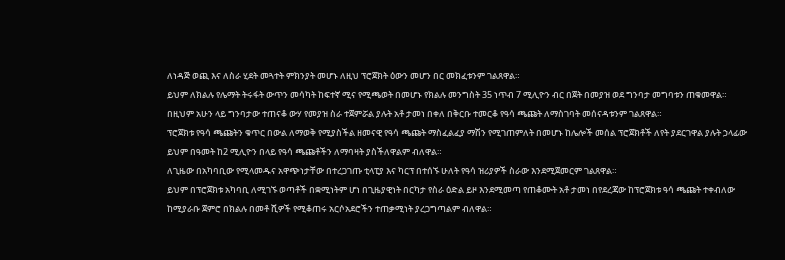ለነዳጅ ወጪ እና ለስራ ሂደት መጓተት ምክንያት መሆኑ ለዚህ ፕሮጀክት ዕውን መሆን በር መክፈቱንም ገልጸዋል።
ይህም ለክልሉ የሌማት ትሩፋት ውጥን መሳካት ከፍተኛ ሚና የሚጫወት በመሆኑ የክልሉ መንግስት 35 ነጥብ 7 ሚሊዮን ብር በጀት በመያዝ ወደ ግንባታ መግባቱን ጠቁመዋል።
በዚህም አሁን ላይ ግንባታው ተጠናቆ ውሃ የመያዝ ስራ ተጀምሯል ያሉት አቶ ታመነ በቀለ በቅርቡ ተመርቆ የዓሳ ጫጩት ለማስገባት መሰናዳቱንም ገልጸዋል።
ፕሮጀክቱ የዓሳ ጫጩትን ቁጥር በውል ለማወቅ የሚያስችል ዘመናዊ የዓሳ ጫጩት ማስፈልፈያ ማሽን የሚገጠምለት በመሆኑ ከሌሎች መሰል ፕሮጀክቶች ለየት ያደርገዋል ያሉት ኃላፊው ይህም በዓመት ከ2 ሚሊዮን በላይ የዓሳ ጫጩቶችን ለማባዛት ያስችለዋልም ብለዋል።
ለጊዜው በአካባቢው የሚላመዱና አዋጭነታቸው በተረጋገጡ ቲላፒያ እና ካርፕ በተሰኙ ሁለት የዓሳ ዝሪያዎች ስራው እንደሚጀመርም ገልጸዋል።
ይህም በፕሮጀክቱ አካባቢ ለሚገኙ ወጣቶች በቋሚነትም ሆነ በጊዜያዊነት በርካታ የስራ ዕድል ይዞ እንደሚመጣ የጠቆሙት አቶ ታመነ በየደረጃው ከፕሮጀክቱ ዓሳ ጫጩት ተቀብለው ከሚያራቡ ጀምሮ በክልሉ በመቶ ሺዎች የሚቆጠሩ አርሶአደሮችን ተጠቃሚነት ያረጋግጣልም ብለዋል።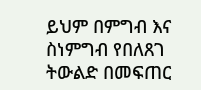ይህም በምግብ እና ስነምግብ የበለጸገ ትውልድ በመፍጠር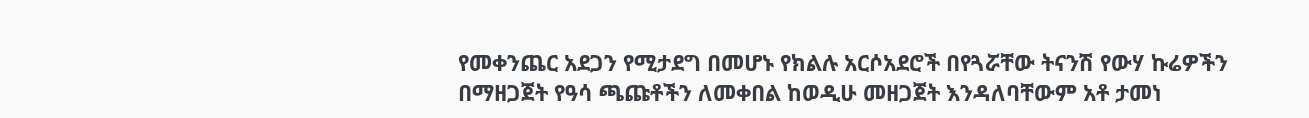የመቀንጨር አደጋን የሚታደግ በመሆኑ የክልሉ አርሶአደሮች በየጓሯቸው ትናንሽ የውሃ ኩሬዎችን በማዘጋጀት የዓሳ ጫጩቶችን ለመቀበል ከወዲሁ መዘጋጀት እንዳለባቸውም አቶ ታመነ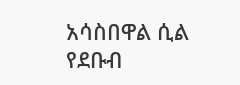አሳስበዋል ሲል የደቡብ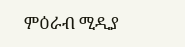ምዕራብ ሚዲያ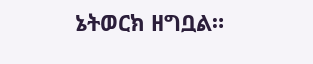ኔትወርክ ዘግቧል።